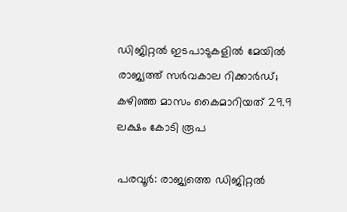ഡിജിറ്റൽ ഇടപാടുകളിൽ മേയിൽ രാജ്യത്ത് സർവകാല റിക്കാർഡ്; കഴിഞ്ഞ മാസം കൈമാറിയത് 29.9 ലക്ഷം കോടി രൂപ

പരവൂർ: രാജ്യത്തെ ഡിജിറ്റൽ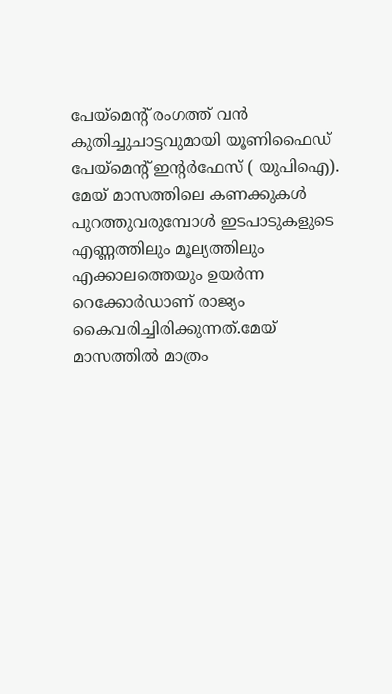പേയ്‌മെന്‍റ് രംഗത്ത് വൻ കുതിച്ചുചാട്ടവുമായി യൂണിഫൈഡ് പേയ്‌മെന്‍റ് ഇന്‍റർഫേസ് ( യുപിഐ). മേയ് മാസത്തിലെ കണക്കുകൾ പുറത്തുവരുമ്പോൾ ഇടപാടുകളുടെ എണ്ണത്തിലും മൂല്യത്തിലും എക്കാലത്തെയും ഉയർന്ന റെക്കോർഡാണ് രാജ്യം കൈവരിച്ചിരിക്കുന്നത്.മേയ് മാസത്തിൽ മാത്രം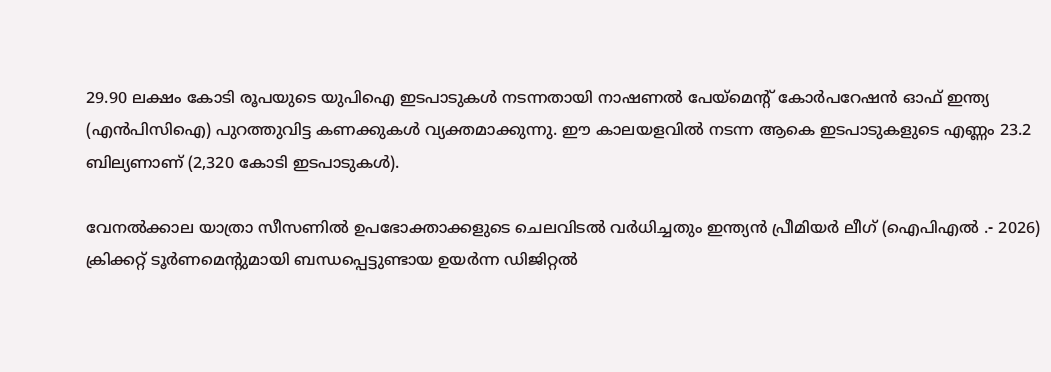29.90 ലക്ഷം കോടി രൂപയുടെ യുപിഐ ഇടപാടുകൾ നടന്നതായി നാഷണൽ പേയ്‌മെന്‍റ് കോർപറേഷൻ ഓഫ് ഇന്ത്യ (എൻപിസിഐ) പുറത്തുവിട്ട കണക്കുകൾ വ്യക്തമാക്കുന്നു. ഈ കാലയളവിൽ നടന്ന ആകെ ഇടപാടുകളുടെ എണ്ണം 23.2 ബില്യണാണ് (2,320 കോടി ഇടപാടുകൾ).

വേനൽക്കാല യാത്രാ സീസണിൽ ഉപഭോക്താക്കളുടെ ചെലവിടൽ വർധിച്ചതും ഇന്ത്യൻ പ്രീമിയർ ലീഗ് (ഐപിഎൽ .- 2026) ക്രിക്കറ്റ് ടൂർണമെന്‍റുമായി ബന്ധപ്പെട്ടുണ്ടായ ഉയർന്ന ഡിജിറ്റൽ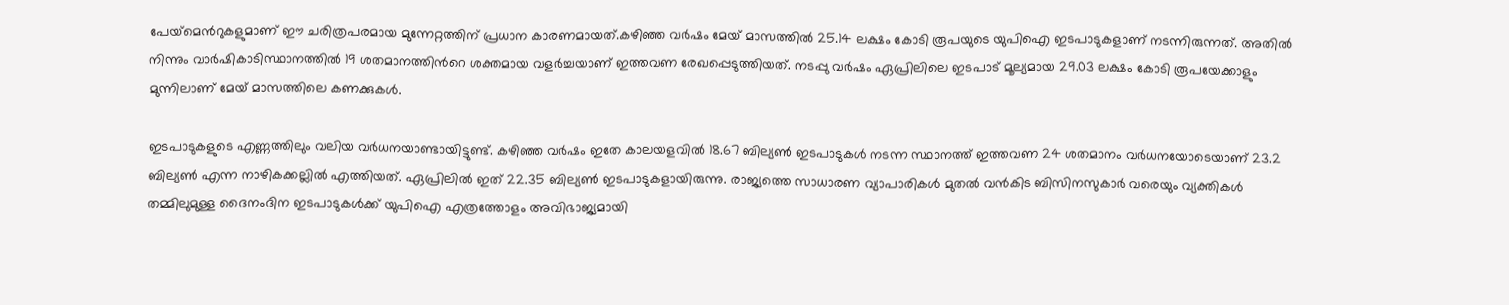പേയ്‌മെന്‍റുകളുമാണ് ഈ ചരിത്രപരമായ മുന്നേറ്റത്തിന് പ്രധാന കാരണമായത്.കഴിഞ്ഞ വർഷം മേയ് മാസത്തിൽ 25.14 ലക്ഷം കോടി രൂപയുടെ യുപിഐ ഇടപാടുകളാണ് നടന്നിരുന്നത്. അതിൽ നിന്നും വാർഷികാടിസ്ഥാനത്തിൽ 19 ശതമാനത്തിന്‍റെ ശക്തമായ വളർച്ചയാണ് ഇത്തവണ രേഖപ്പെടുത്തിയത്. നടപ്പു വർഷം ഏപ്രിലിലെ ഇടപാട് മൂല്യമായ 29.03 ലക്ഷം കോടി രൂപയേക്കാളും മുന്നിലാണ് മേയ് മാസത്തിലെ കണക്കുകൾ.

ഇടപാടുകളുടെ എണ്ണത്തിലും വലിയ വർധനയാണ്ടായിട്ടുണ്ട്. കഴിഞ്ഞ വർഷം ഇതേ കാലയളവിൽ 18.67 ബില്യൺ ഇടപാടുകൾ നടന്ന സ്ഥാനത്ത് ഇത്തവണ 24 ശതമാനം വർധനയോടെയാണ് 23.2 ബില്യൺ എന്ന നാഴികക്കല്ലിൽ എത്തിയത്. ഏപ്രിലിൽ ഇത് 22.35 ബില്യൺ ഇടപാടുകളായിരുന്നു. രാജ്യത്തെ സാധാരണ വ്യാപാരികൾ മുതൽ വൻകിട ബിസിനസുകാർ വരെയും വ്യക്തികൾ തമ്മിലുമുള്ള ദൈനംദിന ഇടപാടുകൾക്ക് യുപിഐ എത്രത്തോളം അവിഭാജ്യമായി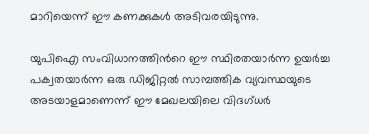മാറിയെന്ന് ഈ കണക്കുകൾ അടിവരയിടുന്നു.

യുപിഐ സംവിധാനത്തിന്‍റെ ഈ സ്ഥിരതയാർന്ന ഉയർച്ച പക്വതയാർന്ന ഒരു ഡിജിറ്റൽ സാമ്പത്തിക വ്യവസ്ഥയുടെ അടയാളമാണെന്ന് ഈ മേഖലയിലെ വിദഗ്ധർ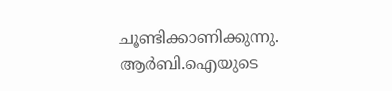ചൂണ്ടിക്കാണിക്കുന്നു. ആർബി.ഐയുടെ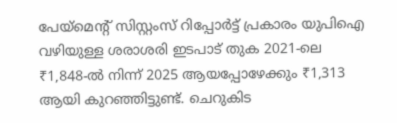പേയ്‌മെന്‍റ് സിസ്റ്റംസ് റിപ്പോർട്ട് പ്രകാരം യുപിഐ വഴിയുള്ള ശരാശരി ഇടപാട് തുക 2021-ലെ ₹1,848-ൽ നിന്ന് 2025 ആയപ്പോഴേക്കും ₹1,313 ആയി കുറഞ്ഞിട്ടുണ്ട്. ചെറുകിട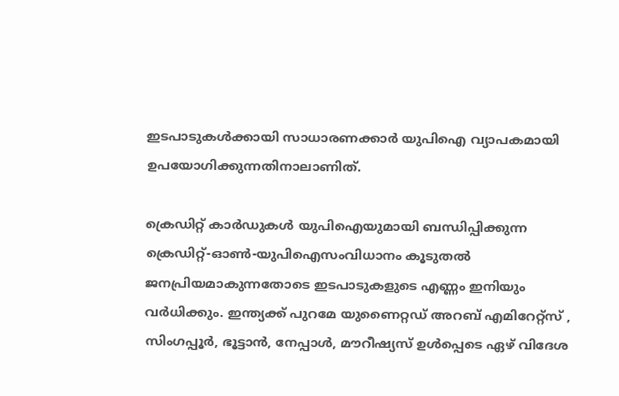ഇടപാടുകൾക്കായി സാധാരണക്കാർ യുപിഐ വ്യാപകമായി ഉപയോഗിക്കുന്നതിനാലാണിത്.

ക്രെഡിറ്റ് കാർഡുകൾ യുപിഐയുമായി ബന്ധിപ്പിക്കുന്ന ക്രെഡിറ്റ്-ഓൺ-യുപിഐസംവിധാനം കൂടുതൽ ജനപ്രിയമാകുന്നതോടെ ഇടപാടുകളുടെ എണ്ണം ഇനിയും വർധിക്കും. ഇന്ത്യക്ക് പുറമേ യുണൈറ്റഡ് അറബ് എമിറേറ്റ്സ് , സിംഗപ്പൂർ, ഭൂട്ടാൻ, നേപ്പാൾ, മൗറീഷ്യസ് ഉൾപ്പെടെ ഏഴ് വിദേശ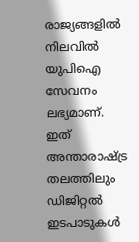രാജ്യങ്ങളിൽ നിലവിൽ യുപിഐ സേവനം ലഭ്യമാണ്. ഇത് അന്താരാഷ്‌ട്ര തലത്തിലും ഡിജിറ്റൽ ഇടപാടുകൾ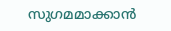സുഗമമാക്കാൻ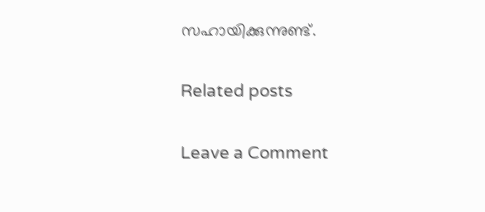സഹായിക്കുന്നുണ്ട്.

Related posts

Leave a Comment